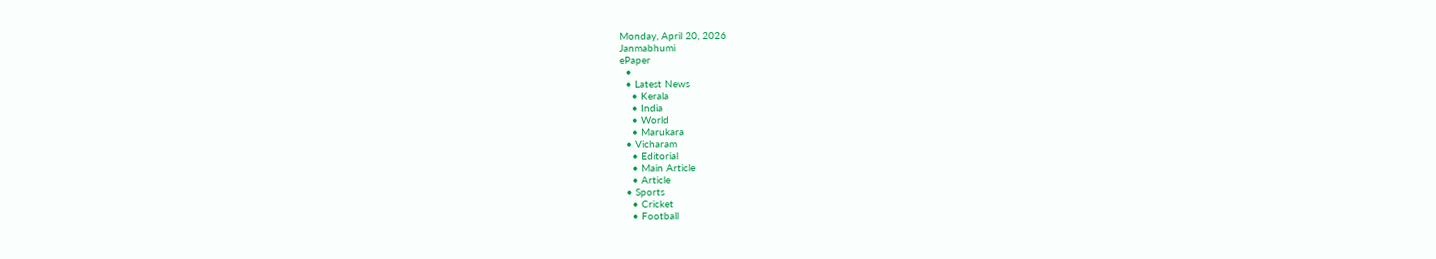Monday, April 20, 2026
Janmabhumi
ePaper
  •
  • Latest News
    • Kerala
    • India
    • World
    • Marukara
  • Vicharam
    • Editorial
    • Main Article
    • Article
  • Sports
    • Cricket
    • Football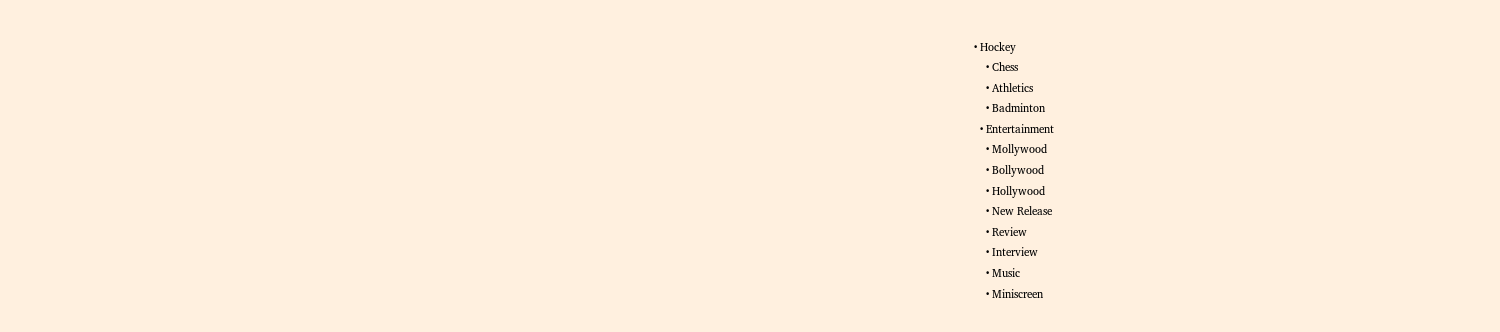• Hockey
    • Chess
    • Athletics
    • Badminton
  • Entertainment
    • Mollywood
    • Bollywood
    • Hollywood
    • New Release
    • Review
    • Interview
    • Music
    • Miniscreen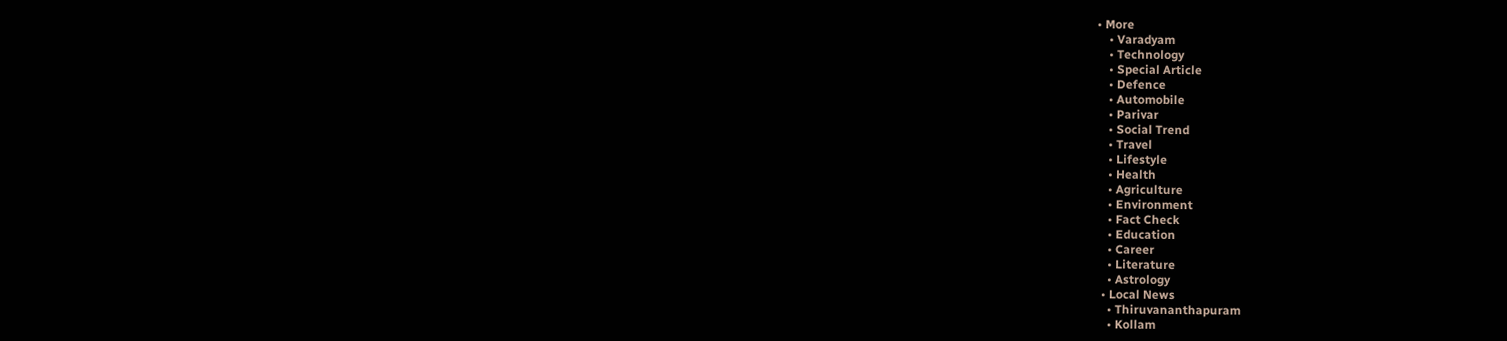• More
    • Varadyam
    • Technology
    • Special Article
    • Defence
    • Automobile
    • Parivar
    • Social Trend
    • Travel
    • Lifestyle
    • Health
    • Agriculture
    • Environment
    • Fact Check
    • Education
    • Career
    • Literature
    • Astrology
  • Local News
    • Thiruvananthapuram
    • Kollam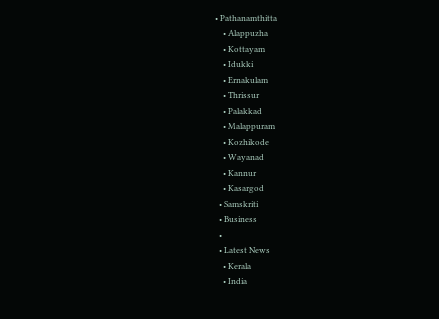• Pathanamthitta
    • Alappuzha
    • Kottayam
    • Idukki
    • Ernakulam
    • Thrissur
    • Palakkad
    • Malappuram
    • Kozhikode
    • Wayanad
    • Kannur
    • Kasargod
  • Samskriti
  • Business
  •
  • Latest News
    • Kerala
    • India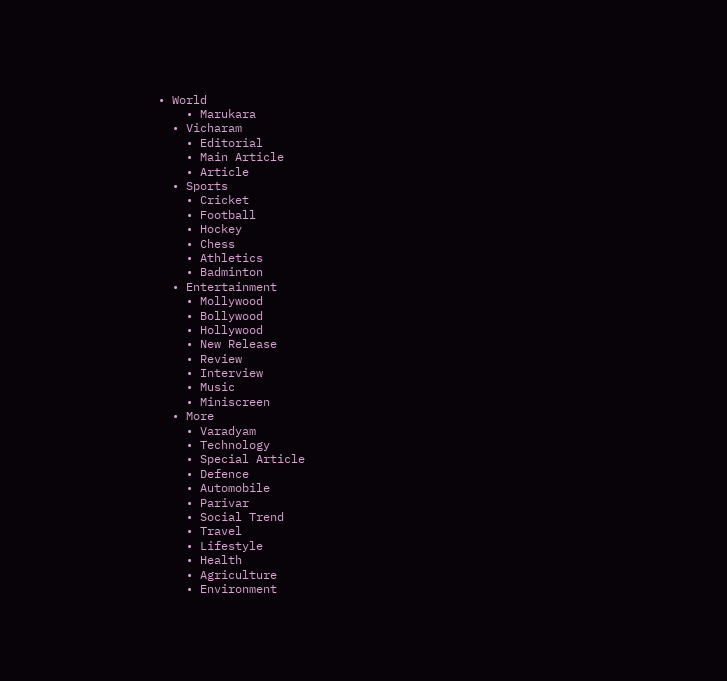• World
    • Marukara
  • Vicharam
    • Editorial
    • Main Article
    • Article
  • Sports
    • Cricket
    • Football
    • Hockey
    • Chess
    • Athletics
    • Badminton
  • Entertainment
    • Mollywood
    • Bollywood
    • Hollywood
    • New Release
    • Review
    • Interview
    • Music
    • Miniscreen
  • More
    • Varadyam
    • Technology
    • Special Article
    • Defence
    • Automobile
    • Parivar
    • Social Trend
    • Travel
    • Lifestyle
    • Health
    • Agriculture
    • Environment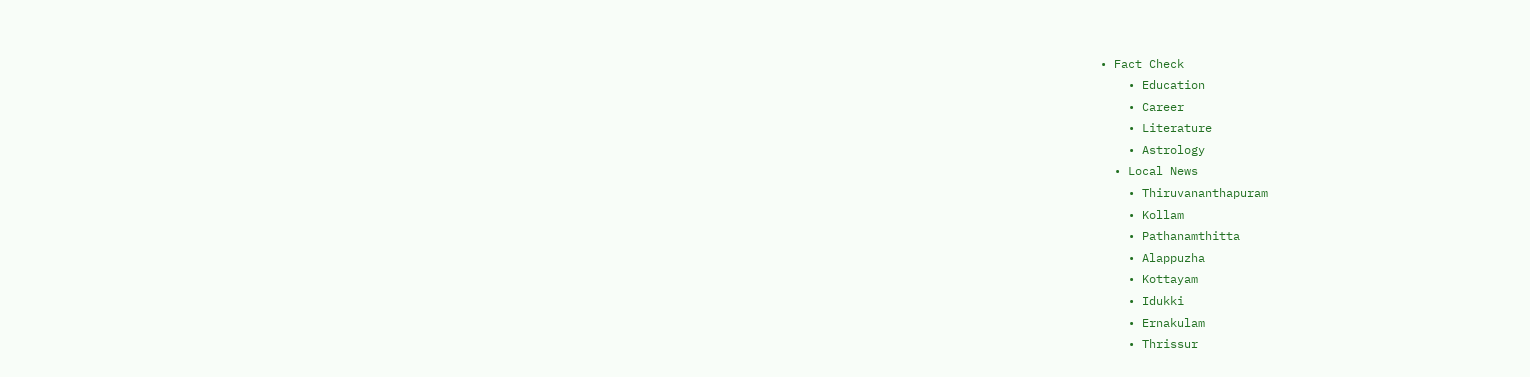• Fact Check
    • Education
    • Career
    • Literature
    • Astrology
  • Local News
    • Thiruvananthapuram
    • Kollam
    • Pathanamthitta
    • Alappuzha
    • Kottayam
    • Idukki
    • Ernakulam
    • Thrissur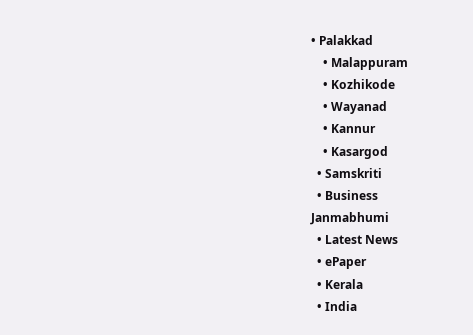• Palakkad
    • Malappuram
    • Kozhikode
    • Wayanad
    • Kannur
    • Kasargod
  • Samskriti
  • Business
Janmabhumi
  • Latest News
  • ePaper
  • Kerala
  • India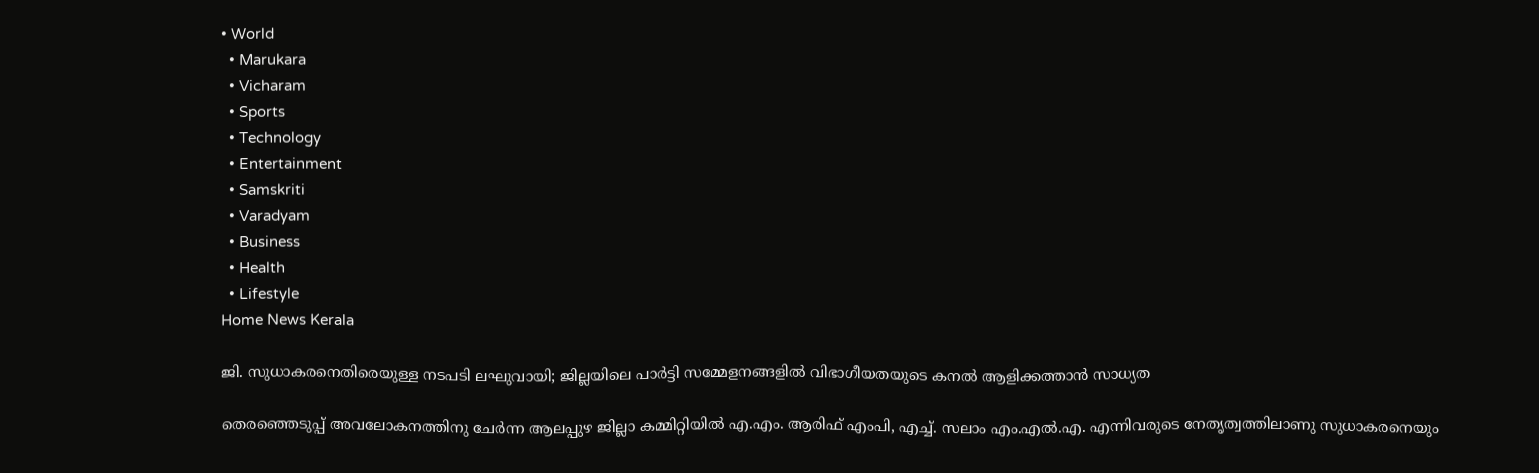• World
  • Marukara
  • Vicharam
  • Sports
  • Technology
  • Entertainment
  • Samskriti
  • Varadyam
  • Business
  • Health
  • Lifestyle
Home News Kerala

ജി. സുധാകരനെതിരെയുള്ള നടപടി ലഘുവായി; ജില്ലയിലെ പാര്‍ട്ടി സമ്മേളനങ്ങളില്‍ വിഭാഗീയതയുടെ കനല്‍ ആളിക്കത്താന്‍ സാധ്യത

തെരഞ്ഞെടുപ്പ് അവലോകനത്തിനു ചേര്‍ന്ന ആലപ്പുഴ ജില്ലാ കമ്മിറ്റിയില്‍ എ.എം. ആരിഫ് എംപി, എച്ച്. സലാം എം.എല്‍.എ. എന്നിവരുടെ നേതൃത്വത്തിലാണു സുധാകരനെയും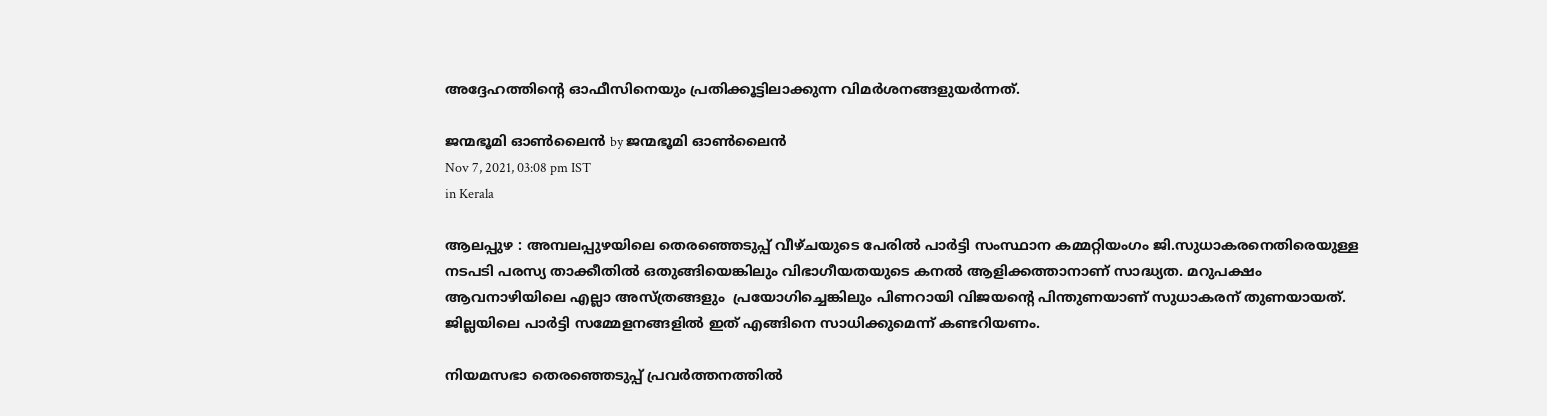അദ്ദേഹത്തിന്റെ ഓഫീസിനെയും പ്രതിക്കൂട്ടിലാക്കുന്ന വിമര്‍ശനങ്ങളുയര്‍ന്നത്.

ജന്മഭൂമി ഓണ്‍ലൈന്‍ by ജന്മഭൂമി ഓണ്‍ലൈന്‍
Nov 7, 2021, 03:08 pm IST
in Kerala

ആലപ്പുഴ : അമ്പലപ്പുഴയിലെ തെരഞ്ഞെടുപ്പ് വീഴ്ചയുടെ പേരില്‍ പാര്‍ട്ടി സംസ്ഥാന കമ്മറ്റിയംഗം ജി.സുധാകരനെതിരെയുള്ള നടപടി പരസ്യ താക്കീതില്‍ ഒതുങ്ങിയെങ്കിലും വിഭാഗീയതയുടെ കനല്‍ ആളിക്കത്താനാണ് സാദ്ധ്യത. മറുപക്ഷം ആവനാഴിയിലെ എല്ലാ അസ്ത്രങ്ങളും  പ്രയോഗിച്ചെങ്കിലും പിണറായി വിജയന്റെ പിന്തുണയാണ് സുധാകരന് തുണയായത്. ജില്ലയിലെ പാര്‍ട്ടി സമ്മേളനങ്ങളില്‍ ഇത് എങ്ങിനെ സാധിക്കുമെന്ന് കണ്ടറിയണം.

നിയമസഭാ തെരഞ്ഞെടുപ്പ് പ്രവര്‍ത്തനത്തില്‍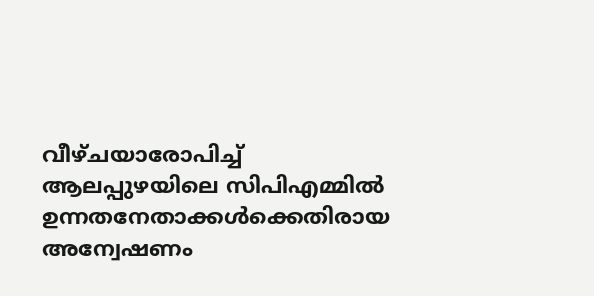വീഴ്ചയാരോപിച്ച് ആലപ്പുഴയിലെ സിപിഎമ്മില്‍ ഉന്നതനേതാക്കള്‍ക്കെതിരായ അന്വേഷണം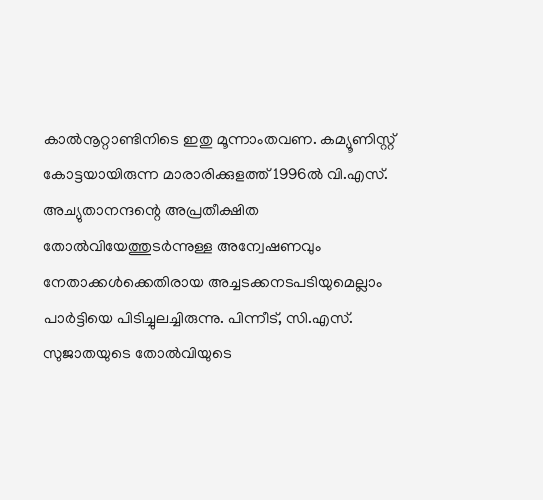കാല്‍നൂറ്റാണ്ടിനിടെ ഇതു മൂന്നാംതവണ. കമ്യൂണിസ്റ്റ് കോട്ടയായിരുന്ന മാരാരിക്കുളത്ത് 1996ല്‍ വി.എസ്. അച്യുതാനന്ദന്റെ അപ്രതീക്ഷിത തോല്‍വിയേത്തുടര്‍ന്നുള്ള അന്വേഷണവും നേതാക്കള്‍ക്കെതിരായ അച്ചടക്കനടപടിയുമെല്ലാം പാര്‍ട്ടിയെ പിടിച്ചുലച്ചിരുന്നു. പിന്നീട്, സി.എസ്. സുജാതയുടെ തോല്‍വിയുടെ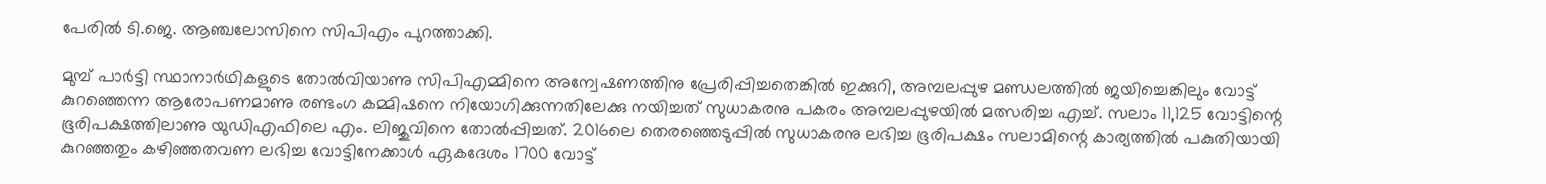പേരില്‍ ടി.ജെ. ആഞ്ചലോസിനെ സിപിഎം പുറത്താക്കി.

മുമ്പ് പാര്‍ട്ടി സ്ഥാനാര്‍ഥികളുടെ തോല്‍വിയാണു സിപിഎമ്മിനെ അന്വേഷണത്തിനു പ്രേരിപ്പിച്ചതെങ്കില്‍ ഇക്കുറി, അമ്പലപ്പുഴ മണ്ഡലത്തില്‍ ജയിച്ചെങ്കിലും വോട്ട് കുറഞ്ഞെന്ന ആരോപണമാണു രണ്ടംഗ കമ്മിഷനെ നിയോഗിക്കുന്നതിലേക്കു നയിച്ചത് സുധാകരനു പകരം അമ്പലപ്പുഴയില്‍ മത്സരിച്ച എച്ച്. സലാം 11,125 വോട്ടിന്റെ ഭൂരിപക്ഷത്തിലാണു യുഡിഎഫിലെ എം. ലിജുവിനെ തോല്‍പ്പിച്ചത്. 2016ലെ തെരഞ്ഞെടുപ്പില്‍ സുധാകരനു ലഭിച്ച ഭൂരിപക്ഷം സലാമിന്റെ കാര്യത്തില്‍ പകുതിയായി കുറഞ്ഞതും കഴിഞ്ഞതവണ ലഭിച്ച വോട്ടിനേക്കാള്‍ ഏകദേശം 1700 വോട്ട്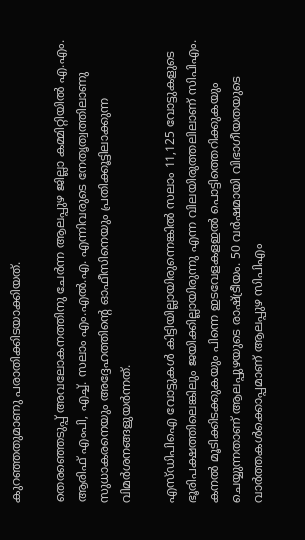കുറഞ്ഞതുമാണു പരാതിക്കിടയാക്കിയത്.

തെരഞ്ഞെടുപ്പ് അവലോകനത്തിനു ചേര്‍ന്ന ആലപ്പുഴ ജില്ലാ കമ്മിറ്റിയില്‍ എ.എം. ആരിഫ് എംപി, എച്ച്. സലാം എം.എല്‍.എ. എന്നിവരുടെ നേതൃത്വത്തിലാണു സുധാകരനെയും അദ്ദേഹത്തിന്റെ ഓഫീസിനെയും പ്രതിക്കൂട്ടിലാക്കുന്ന വിമര്‍ശനങ്ങളുയര്‍ന്നത്.

എസ്ഡിപിഐ വോട്ടുകള്‍ കിട്ടിയില്ലായിരുന്നെങ്കില്‍ സലാം 11,125 വോട്ടുകളുടെ ഭൂരിപക്ഷത്തിലെങ്കിലും ജയിക്കില്ലായിരുന്നു എന്ന വിലയിരുത്തലിലാണ് സിപിഎം. കനല്‍ മൂടിക്കിടക്കുകയും പിന്നെ ഇടവേളകളഇല്‍ പൊട്ടിത്തെറിക്കുകയും ചെയ്യുന്നതാണ് ആലപ്പുഴയുടെ രാഷ്‌ട്രീയം. 50 വര്‍ഷമായി വിഭാഗീയതയുടെ വാര്‍ത്തകള്‍ക്കൊപ്പമാണ് ആലപ്പുഴ സിപിഎം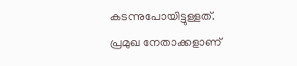കടന്നുപോയിട്ടുള്ളത്. പ്രമുഖ നേതാക്കളാണ്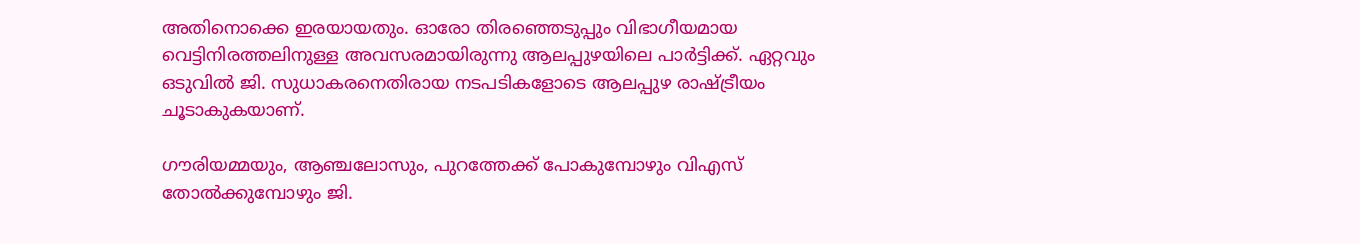അതിനൊക്കെ ഇരയായതും. ഓരോ തിരഞ്ഞെടുപ്പും വിഭാഗീയമായ വെട്ടിനിരത്തലിനുള്ള അവസരമായിരുന്നു ആലപ്പുഴയിലെ പാര്‍ട്ടിക്ക്. ഏറ്റവും ഒടുവില്‍ ജി. സുധാകരനെതിരായ നടപടികളോടെ ആലപ്പുഴ രാഷ്‌ട്രീയം ചൂടാകുകയാണ്.

ഗൗരിയമ്മയും, ആഞ്ചലോസും, പുറത്തേക്ക് പോകുമ്പോഴും വിഎസ് തോല്‍ക്കുമ്പോഴും ജി.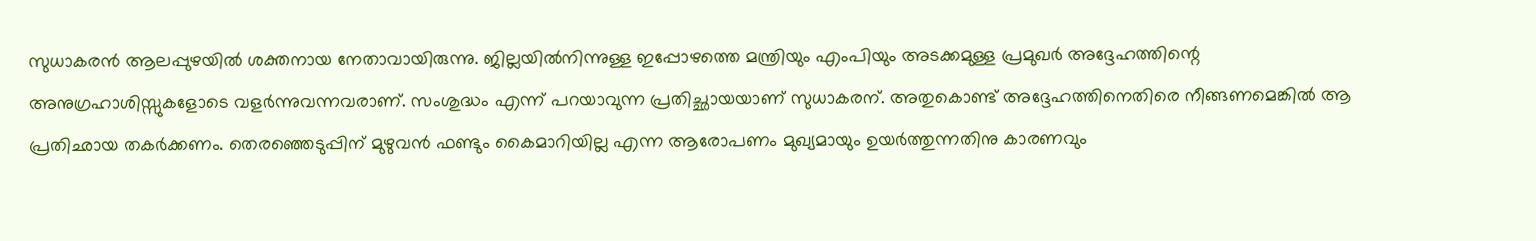സുധാകരന്‍ ആലപ്പുഴയില്‍ ശക്തനായ നേതാവായിരുന്നു. ജില്ലയില്‍നിന്നുള്ള ഇപ്പോഴത്തെ മന്ത്രിയും എംപിയും അടക്കമുള്ള പ്രമുഖര്‍ അദ്ദേഹത്തിന്റെ അനുഗ്രഹാശിസ്സുകളോടെ വളര്‍ന്നുവന്നവരാണ്. സംശുദ്ധം എന്ന് പറയാവുന്ന പ്രതിച്ഛായയാണ് സുധാകരന്. അതുകൊണ്ട് അദ്ദേഹത്തിനെതിരെ നീങ്ങണമെങ്കില്‍ ആ പ്രതിഛായ തകര്‍ക്കണം. തെരഞ്ഞെടുപ്പിന് മുഴുവന്‍ ഫണ്ടും കൈമാറിയില്ല എന്ന ആരോപണം മുഖ്യമായും ഉയര്‍ത്തുന്നതിനു കാരണവും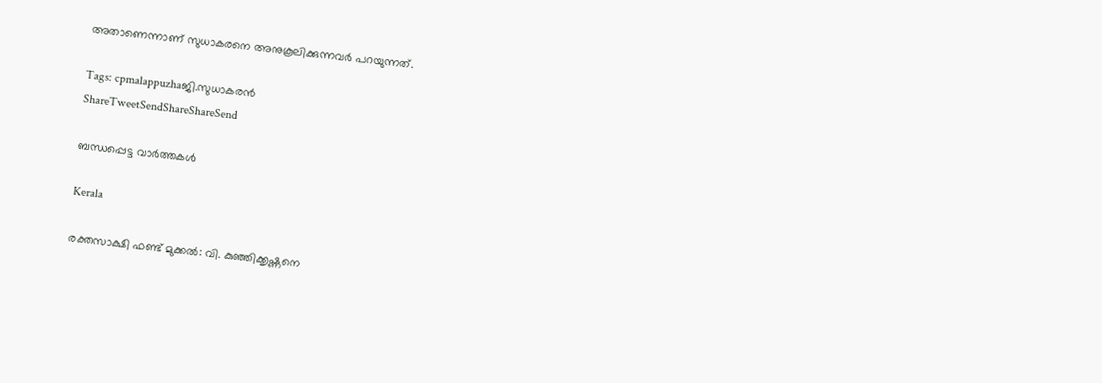അതാണെന്നാണ് സുധാകരനെ അനുകൂലിക്കുന്നവര്‍ പറയുന്നത്.

Tags: cpmalappuzhaജി.സുധാകരന്‍
ShareTweetSendShareShareSend

ബന്ധപ്പെട്ട വാര്‍ത്തകള്‍

Kerala

രക്തസാക്ഷി ഫണ്ട് മുക്കൽ: വി. കുഞ്ഞിക്കൃഷ്ണനെ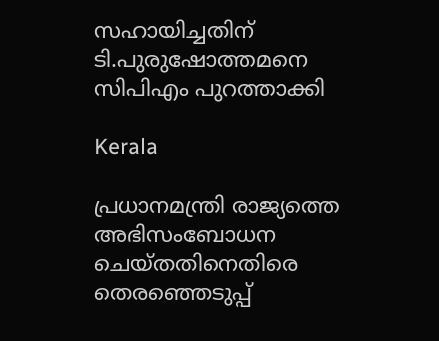സഹായിച്ചതിന് ടി.പുരുഷോത്തമനെ സിപിഎം പുറത്താക്കി

Kerala

പ്രധാനമന്ത്രി രാജ്യത്തെ അഭിസംബോധന ചെയ്തതിനെതിരെ തെരഞ്ഞെടുപ്പ്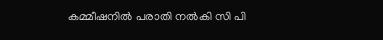കമ്മീഷനില്‍ പരാതി നല്‍കി സി പി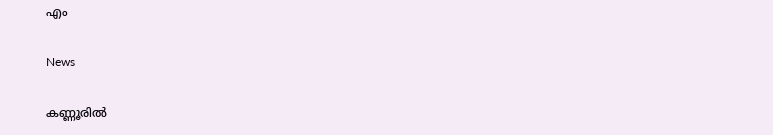എം

News

കണ്ണൂരില്‍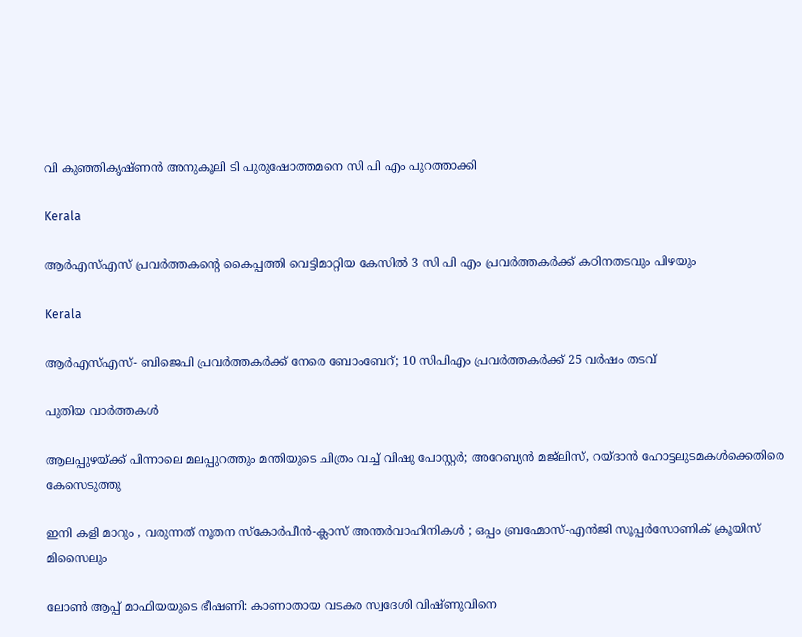വി കുഞ്ഞികൃഷ്ണന്‍ അനുകൂലി ടി പുരുഷോത്തമനെ സി പി എം പുറത്താക്കി

Kerala

ആര്‍എസ്എസ് പ്രവര്‍ത്തകന്റെ കൈപ്പത്തി വെട്ടിമാറ്റിയ കേസില്‍ 3 സി പി എം പ്രവര്‍ത്തകര്‍ക്ക് കഠിനതടവും പിഴയും

Kerala

ആർഎസ്എസ്- ബിജെപി പ്രവർത്തകർക്ക് നേരെ ബോംബേറ്; 10 സിപിഎം പ്രവർത്തകർക്ക് 25 വർഷം തടവ്

പുതിയ വാര്‍ത്തകള്‍

ആലപ്പുഴയ്‌ക്ക് പിന്നാലെ മലപ്പുറത്തും മന്തിയുടെ ചിത്രം വച്ച് വിഷു പോസ്റ്റർ; അറേബ്യൻ മജ്‌ലിസ്, റയ്ദാൻ ഹോട്ടലുടമകൾക്കെതിരെ കേസെടുത്തു

ഇനി കളി മാറും , വരുന്നത് നൂതന സ്കോർപീൻ-ക്ലാസ് അന്തർവാഹിനികൾ ; ഒപ്പം ബ്രഹ്മോസ്-എൻജി സൂപ്പർസോണിക് ക്രൂയിസ് മിസൈലും

ലോൺ ആപ്പ് മാഫിയയുടെ ഭീഷണി: കാണാതായ വടകര സ്വദേശി വിഷ്ണുവിനെ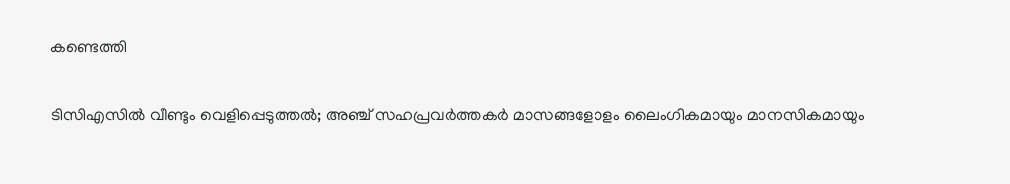കണ്ടെത്തി

ടിസിഎസിൽ വീണ്ടും വെളിപ്പെടുത്തല്‍; അഞ്ച് സഹപ്രവർത്തകർ മാസങ്ങളോളം ലൈംഗികമായും മാനസികമായും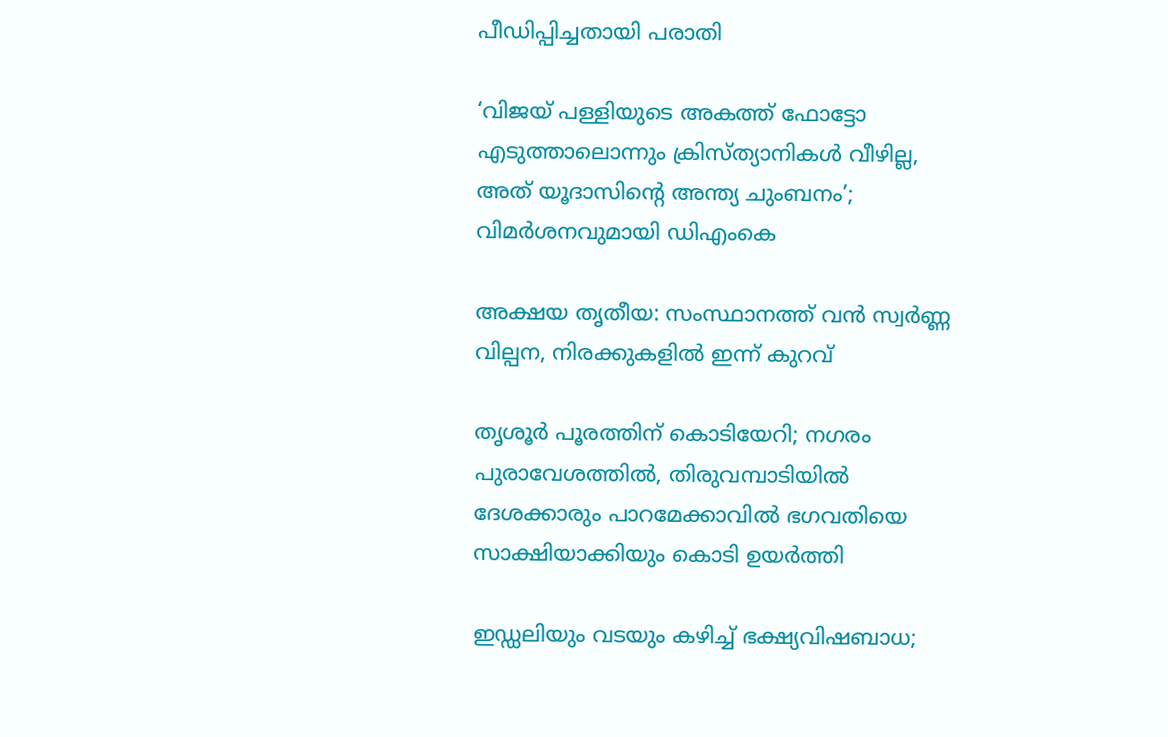പീഡിപ്പിച്ചതായി പരാതി

‘വിജയ് പള്ളിയുടെ അകത്ത് ഫോട്ടോ എടുത്താലൊന്നും ക്രിസ്ത്യാനികൾ വീഴില്ല, അത് യൂദാസിന്റെ അന്ത്യ ചുംബനം’; വിമർശനവുമായി ഡിഎംകെ

അക്ഷയ തൃതീയ: സംസ്ഥാന‍ത്ത് വൻ സ്വർണ്ണ വില്പന, നിരക്കുകളിൽ ഇന്ന് കുറവ്

തൃശൂർ പൂരത്തിന് കൊടിയേറി; നഗരം പുരാവേശത്തിൽ, തിരുവമ്പാടിയില്‍ ദേശക്കാരും പാറമേക്കാവിൽ ഭഗവതിയെ സാക്ഷിയാക്കിയും കൊടി ഉയർത്തി

ഇഡ്ഡലിയും വടയും കഴിച്ച് ഭക്ഷ്യവിഷബാധ;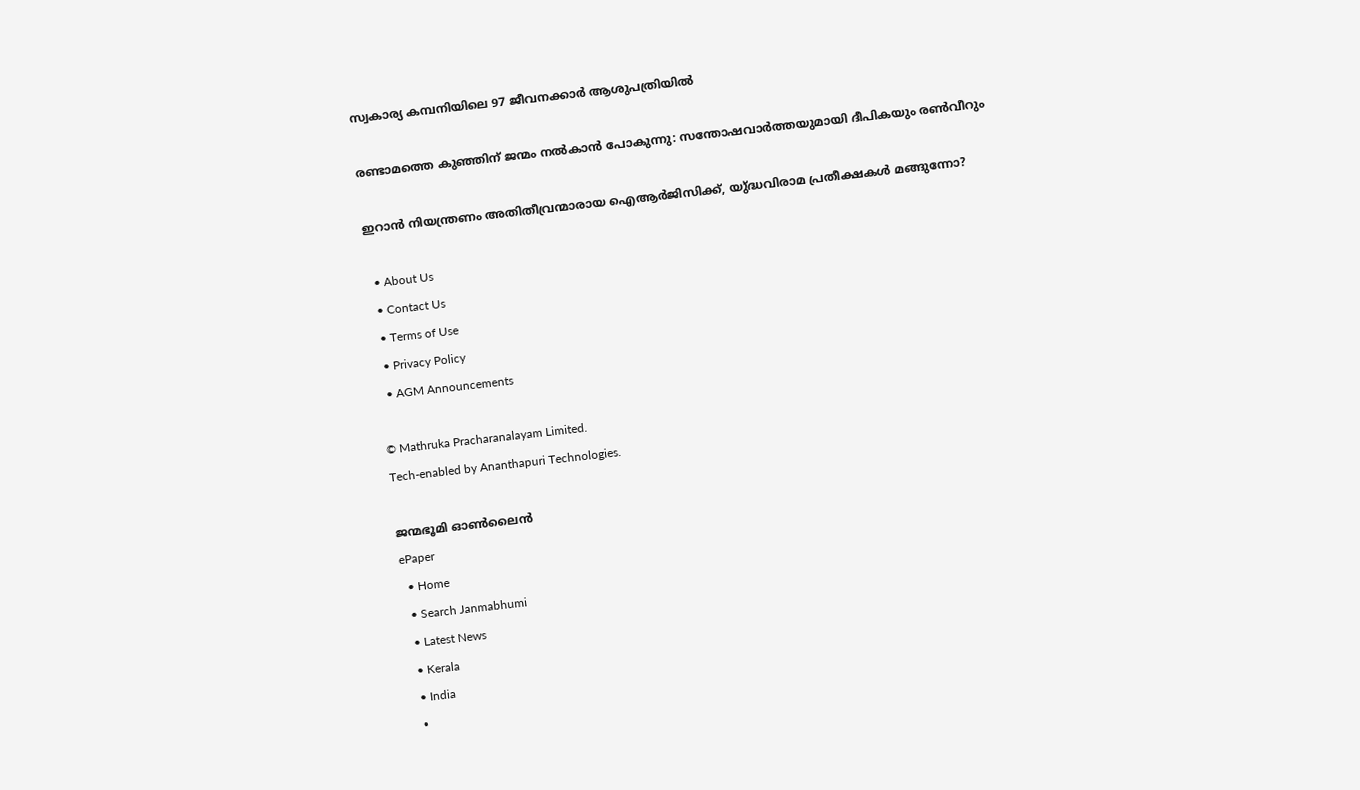സ്വകാര്യ കമ്പനിയിലെ 97 ജീവനക്കാർ ആശുപത്രിയിൽ

രണ്ടാമത്തെ കുഞ്ഞിന് ജന്മം നൽകാൻ പോകുന്നു: സന്തോഷവാർത്തയുമായി ദീപികയും രൺവീറും

ഇറാൻ നിയന്ത്രണം അതിതീവ്രന്മാരായ ഐആർജിസിക്ക്, യു്ദ്ധവിരാമ പ്രതീക്ഷകൾ മങ്ങുന്നോ?

  • About Us
  • Contact Us
  • Terms of Use
  • Privacy Policy
  • AGM Announcements

© Mathruka Pracharanalayam Limited.
Tech-enabled by Ananthapuri Technologies.

ജന്മഭൂമി ഓണ്‍ലൈന്‍
ePaper
  • Home
  • Search Janmabhumi
  • Latest News
  • Kerala
  • India
  •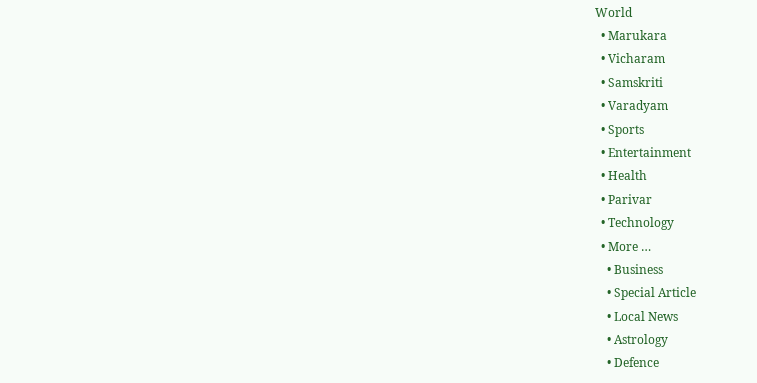World
  • Marukara
  • Vicharam
  • Samskriti
  • Varadyam
  • Sports
  • Entertainment
  • Health
  • Parivar
  • Technology
  • More …
    • Business
    • Special Article
    • Local News
    • Astrology
    • Defence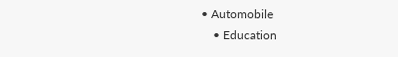• Automobile
    • Education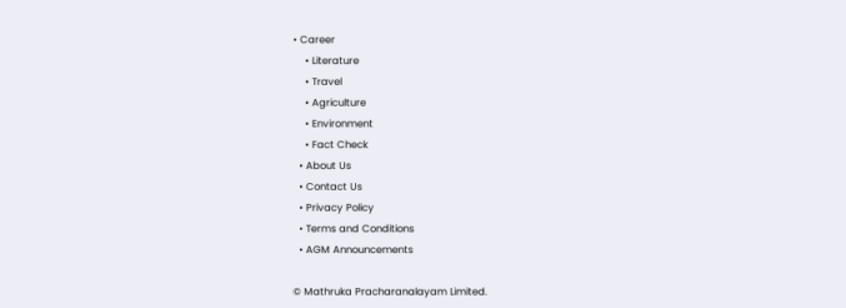• Career
    • Literature
    • Travel
    • Agriculture
    • Environment
    • Fact Check
  • About Us
  • Contact Us
  • Privacy Policy
  • Terms and Conditions
  • AGM Announcements

© Mathruka Pracharanalayam Limited.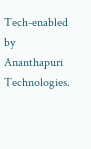Tech-enabled by Ananthapuri Technologies.